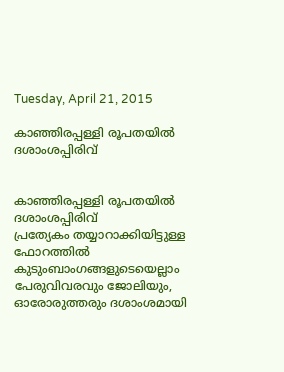Tuesday, April 21, 2015

കാഞ്ഞിരപ്പള്ളി രൂപതയില്‍ ദശാംശപ്പിരിവ്


കാഞ്ഞിരപ്പള്ളി രൂപതയില്‍ ദശാംശപ്പിരിവ്
പ്രത്യേകം തയ്യാറാക്കിയിട്ടുള്ള ഫോറത്തില്‍ കുടുംബാംഗങ്ങളുടെയെല്ലാം പേരുവിവരവും ജോലിയും, ഓരോരുത്തരും ദശാംശമായി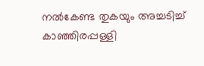നല്‍കേണ്ട തുകയും അച്ചടിച്ച് കാഞ്ഞിരപ്പള്ളി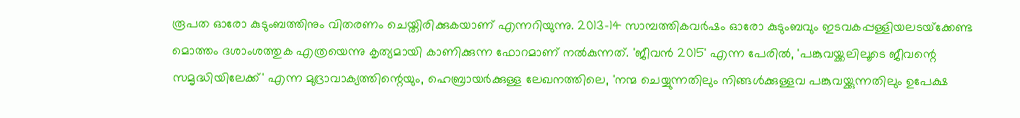രൂപത ഓരോ കുടുംബത്തിനും വിതരണം ചെയ്തിരിക്കുകയാണ് എന്നറിയുന്നു. 2013-14 സാമ്പത്തികവര്‍ഷം ഓരോ കുടുംബവും ഇടവകപ്പള്ളിയലടയ്‌ക്കേണ്ട മൊത്തം ദശാംശത്തുക എത്രയെന്നു കൃത്യമായി കാണിക്കുന്ന ഫോറമാണ് നല്‍കുന്നത്. 'ജീവന്‍ 2015' എന്ന പേരില്‍, 'പങ്കുവയ്ക്കലിലൂടെ ജീവന്റെ സമൃദ്ധിയിലേക്ക്' എന്ന മുദ്രാവാക്യത്തിന്റെയും, ഹെബ്രായര്‍ക്കുള്ള ലേഖനത്തിലെ, 'നന്മ ചെയ്യുന്നതിലും നിങ്ങള്‍ക്കുള്ളവ പങ്കുവയ്ക്കുന്നതിലും ഉപേക്ഷ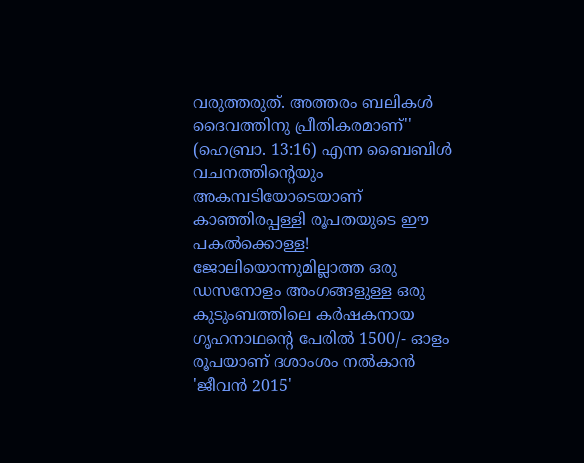വരുത്തരുത്. അത്തരം ബലികള്‍ ദൈവത്തിനു പ്രീതികരമാണ്'' (ഹെബ്രാ. 13:16) എന്ന ബൈബിള്‍ വചനത്തിന്റെയും അകമ്പടിയോടെയാണ് കാഞ്ഞിരപ്പള്ളി രൂപതയുടെ ഈ പകല്‍ക്കൊള്ള!
ജോലിയൊന്നുമില്ലാത്ത ഒരു ഡസനോളം അംഗങ്ങളുള്ള ഒരു കുടുംബത്തിലെ കര്‍ഷകനായ ഗൃഹനാഥന്റെ പേരില്‍ 1500/- ഓളം രൂപയാണ് ദശാംശം നല്‍കാന്‍ 'ജീവന്‍ 2015'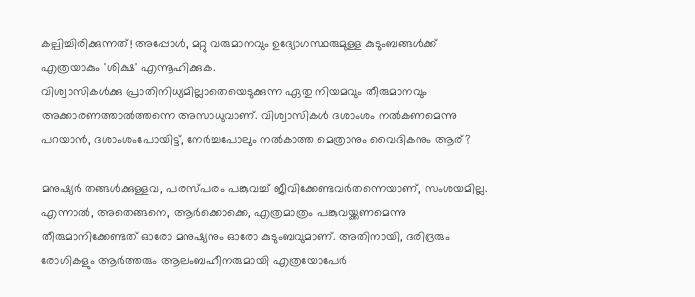കല്പിച്ചിരിക്കുന്നത്! അപ്പോള്‍, മറ്റു വരുമാനവും ഉദ്യോഗസ്ഥരുമുള്ള കുടുംബങ്ങള്‍ക്ക് എത്രയാകും 'ശിക്ഷ' എന്നൂഹിക്കുക.
വിശ്വാസികള്‍ക്കു പ്രാതിനിധ്യമില്ലാതെയെടുക്കുന്ന ഏതു നിയമവും തീരുമാനവും അക്കാരണത്താല്‍ത്തന്നെ അസാധുവാണ്. വിശ്വാസികള്‍ ദശാംശം നല്‍കണമെന്നു പറയാന്‍, ദശാംശംപോയിട്ട്, നേര്‍ച്ചപോലും നല്‍കാത്ത മെത്രാനും വൈദികനും ആര്?

മനുഷ്യര്‍ തങ്ങള്‍ക്കുള്ളവ, പരസ്പരം പങ്കുവച്ച് ജീവിക്കേണ്ടവര്‍തന്നെയാണ്, സംശയമില്ല. എന്നാല്‍, അതെങ്ങനെ, ആര്‍ക്കൊക്കെ, എത്രമാത്രം പങ്കുവയ്ക്കണമെന്നു തീരുമാനിക്കേണ്ടത് ഓരോ മനുഷ്യനും ഓരോ കുടുംബവുമാണ്. അതിനായി, ദരിദ്രരും രോഗികളും ആര്‍ത്തരും ആലംബഹീനരുമായി എത്രയോപേര്‍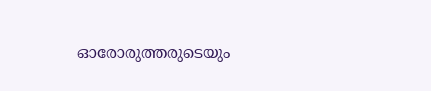ഓരോരുത്തരുടെയും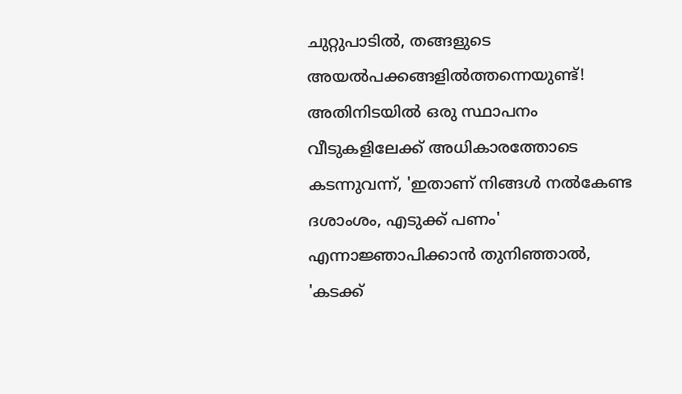ചുറ്റുപാടില്‍, തങ്ങളുടെ അയല്‍പക്കങ്ങളില്‍ത്തന്നെയുണ്ട്! അതിനിടയില്‍ ഒരു സ്ഥാപനം വീടുകളിലേക്ക് അധികാരത്തോടെ കടന്നുവന്ന്, 'ഇതാണ് നിങ്ങള്‍ നല്‍കേണ്ട ദശാംശം, എടുക്ക് പണം' എന്നാജ്ഞാപിക്കാന്‍ തുനിഞ്ഞാല്‍, 'കടക്ക്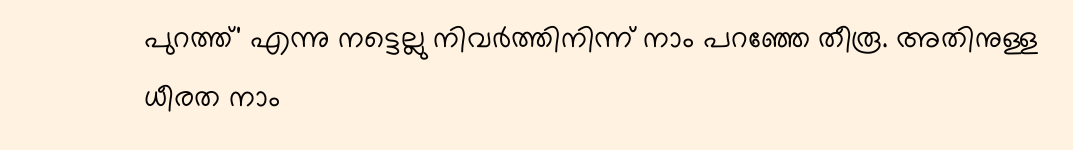പുറത്ത്' എന്നു നട്ടെല്ലു നിവര്‍ത്തിനിന്ന് നാം പറഞ്ഞേ തീരൂ. അതിനുള്ള ധീരത നാം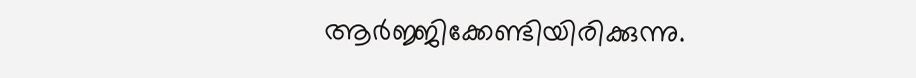ആര്‍ജ്ജിക്കേണ്ടിയിരിക്കുന്നു.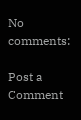No comments:

Post a Comment